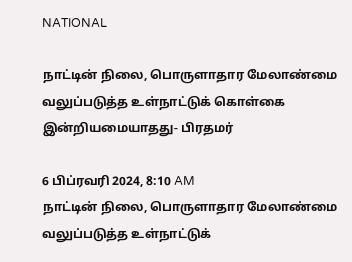NATIONAL

நாட்டின் நிலை, பொருளாதார மேலாண்மை வலுப்படுத்த உள்நாட்டுக் கொள்கை இன்றியமையாதது- பிரதமர்

6 பிப்ரவரி 2024, 8:10 AM
நாட்டின் நிலை, பொருளாதார மேலாண்மை வலுப்படுத்த உள்நாட்டுக்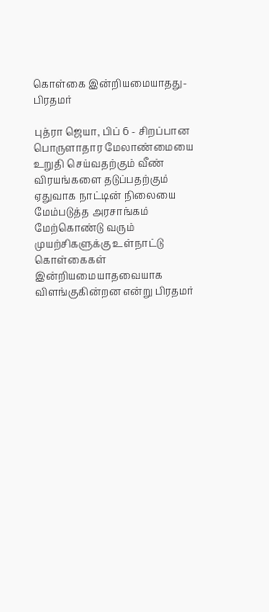கொள்கை இன்றியமையாதது- பிரதமர்

புத்ரா ஜெயா, பிப் 6 - சிறப்பான பொருளாதார மேலாண்மையை உறுதி செய்வதற்கும் வீண் விரயங்களை தடுப்பதற்கும் ஏதுவாக நாட்டின் நிலையை மேம்படுத்த அரசாங்கம் மேற்கொண்டு வரும் முயற்சிகளுக்கு உள்நாட்டு கொள்கைகள் இன்றியமையாதவையாக விளங்குகின்றன என்று பிரதமர்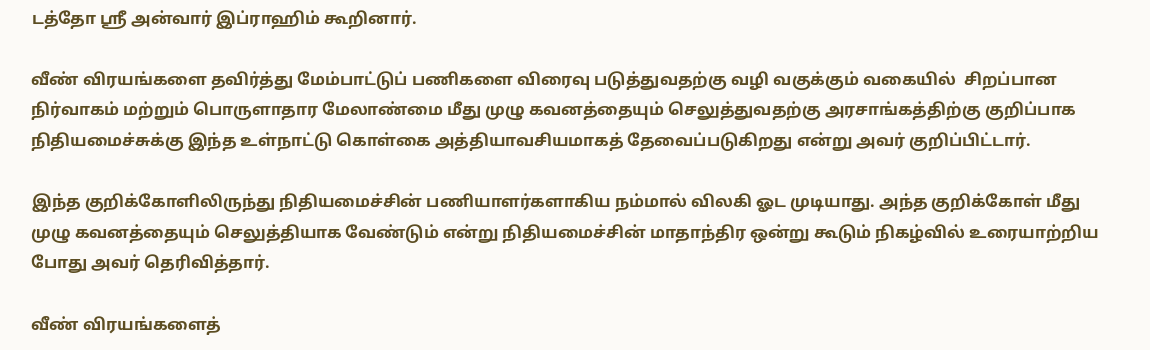டத்தோ ஸ்ரீ அன்வார் இப்ராஹிம் கூறினார்.

வீண் விரயங்களை தவிர்த்து மேம்பாட்டுப் பணிகளை விரைவு படுத்துவதற்கு வழி வகுக்கும் வகையில்  சிறப்பான நிர்வாகம் மற்றும் பொருளாதார மேலாண்மை மீது முழு கவனத்தையும் செலுத்துவதற்கு அரசாங்கத்திற்கு குறிப்பாக நிதியமைச்சுக்கு இந்த உள்நாட்டு கொள்கை அத்தியாவசியமாகத் தேவைப்படுகிறது என்று அவர் குறிப்பிட்டார்.

இந்த குறிக்கோளிலிருந்து நிதியமைச்சின் பணியாளர்களாகிய நம்மால் விலகி ஓட முடியாது. அந்த குறிக்கோள் மீது முழு கவனத்தையும் செலுத்தியாக வேண்டும் என்று நிதியமைச்சின் மாதாந்திர ஒன்று கூடும் நிகழ்வில் உரையாற்றிய போது அவர் தெரிவித்தார்.

வீண் விரயங்களைத்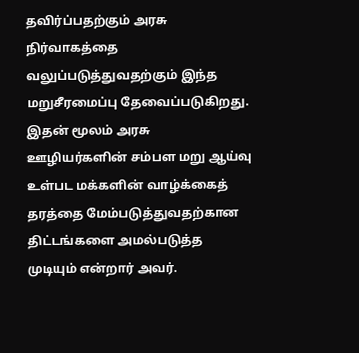தவிர்ப்பதற்கும் அரசு நிர்வாகத்தை வலுப்படுத்துவதற்கும் இந்த மறுசீரமைப்பு தேவைப்படுகிறது. இதன் மூலம் அரசு ஊழியர்களின் சம்பள மறு ஆய்வு உள்பட மக்களின் வாழ்க்கைத் தரத்தை மேம்படுத்துவதற்கான திட்டங்களை அமல்படுத்த முடியும் என்றார் அவர்.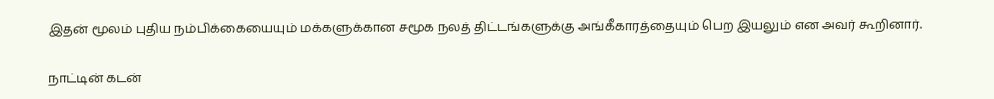இதன் மூலம் புதிய நம்பிக்கையையும் மக்களுக்கான சமூக நலத் திட்டங்களுக்கு அங்கீகாரத்தையும் பெற இயலும் என அவர் கூறினார்.

நாட்டின் கடன்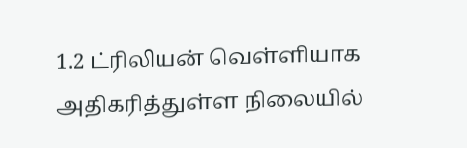1.2 ட்ரிலியன் வெள்ளியாக அதிகரித்துள்ள நிலையில்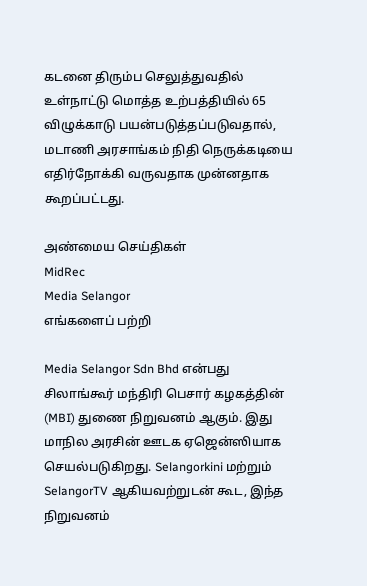கடனை திரும்ப செலுத்துவதில் உள்நாட்டு மொத்த உற்பத்தியில் 65 விழுக்காடு பயன்படுத்தப்படுவதால்,  மடாணி அரசாங்கம் நிதி நெருக்கடியை எதிர்நோக்கி வருவதாக முன்னதாக கூறப்பட்டது.

அண்மைய செய்திகள்
MidRec
Media Selangor
எங்களைப் பற்றி

Media Selangor Sdn Bhd என்பது சிலாங்கூர் மந்திரி பெசார் கழகத்தின் (MBI) துணை நிறுவனம் ஆகும். இது மாநில அரசின் ஊடக ஏஜென்ஸியாக செயல்படுகிறது. Selangorkini மற்றும் SelangorTV ஆகியவற்றுடன் கூட, இந்த நிறுவனம்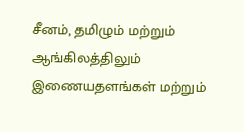சீனம், தமிழும் மற்றும் ஆங்கிலத்திலும் இணையதளங்கள் மற்றும்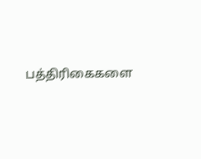பத்திரிகைகளை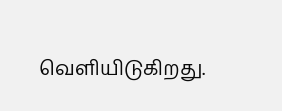வெளியிடுகிறது.